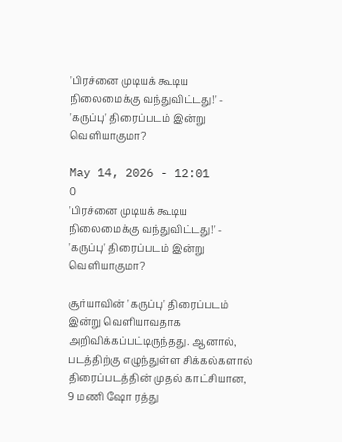'பிரச்னை முடியக் கூடிய நிலைமைக்கு வந்துவிட்டது!' - 'கருப்பு' திரைப்படம் இன்று வெளியாகுமா?

May 14, 2026 - 12:01
0
'பிரச்னை முடியக் கூடிய நிலைமைக்கு வந்துவிட்டது!' - 'கருப்பு' திரைப்படம் இன்று வெளியாகுமா?

சூர்யாவின் 'கருப்பு' திரைப்படம் இன்று வெளியாவதாக அறிவிக்கப்பட்டிருந்தது. ஆனால், படத்திற்கு எழுந்துள்ள சிக்கல்களால் திரைப்படத்தின் முதல் காட்சியான, 9 மணி ஷோ ரத்து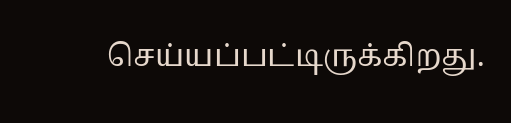செய்யப்பட்டிருக்கிறது.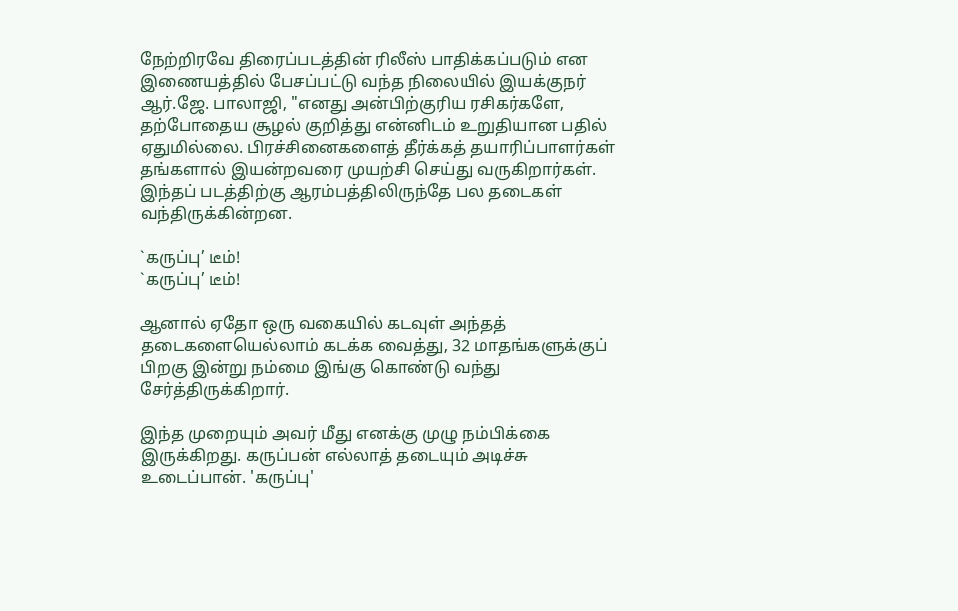நேற்றிரவே திரைப்படத்தின் ரிலீஸ் பாதிக்கப்படும் என இணையத்தில் பேசப்பட்டு வந்த நிலையில் இயக்குநர் ஆர்.ஜே. பாலாஜி, "எனது அன்பிற்குரிய ரசிகர்களே, தற்போதைய சூழல் குறித்து என்னிடம் உறுதியான பதில் ஏதுமில்லை. பிரச்சினைகளைத் தீர்க்கத் தயாரிப்பாளர்கள் தங்களால் இயன்றவரை முயற்சி செய்து வருகிறார்கள். இந்தப் படத்திற்கு ஆரம்பத்திலிருந்தே பல தடைகள் வந்திருக்கின்றன.

`கருப்பு’ டீம்!
`கருப்பு’ டீம்!

ஆனால் ஏதோ ஒரு வகையில் கடவுள் அந்தத் தடைகளையெல்லாம் கடக்க வைத்து, 32 மாதங்களுக்குப் பிறகு இன்று நம்மை இங்கு கொண்டு வந்து சேர்த்திருக்கிறார்.

இந்த முறையும் அவர் மீது எனக்கு முழு நம்பிக்கை இருக்கிறது. கருப்பன் எல்லாத் தடையும் அடிச்சு உடைப்பான். 'கருப்பு'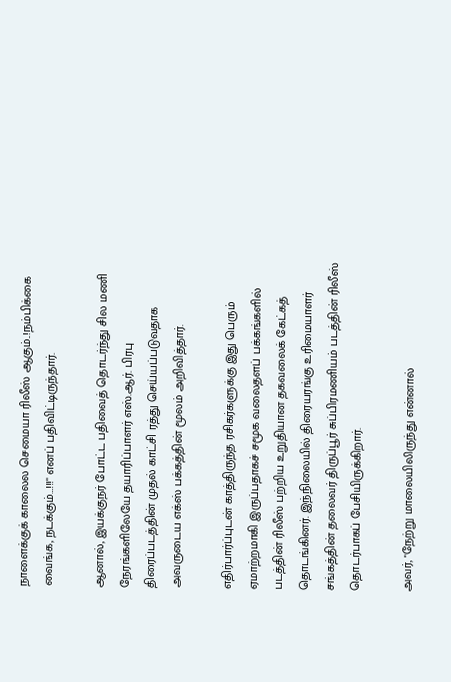நாளைக்குக் காலைல செமையா ரிலீஸ் ஆகும்..!நம்பிக்கை வைங்க, நடக்கும்…!!!" எனப் பதிவிட்டிருந்தார்.

ஆனால், இயக்குநர் போட்ட பதிவைத் தொடர்ந்து சில மணி நேரங்களிலேயே தயாரிப்பாளர் எஸ்.ஆர். பிரபு திரைப்படத்தின் முதல் காட்சி ரத்து செய்யப்படுவதாக அவருடைய எக்ஸ் பக்கத்தின் மூலம் அறிவித்தார்.

எதிர்பார்ப்புடன் காத்திருந்த ரசிகர்களுக்கு இது பெரும் ஏமாற்றமாகி இருப்பதாகச் சமூக வலைதளப் பக்கங்களில் படத்தின் ரிலீஸ் பற்றிய உறுதியான தகவலைக் கேட்கத் தொடங்கினர். இந்நிலையில் திரையரங்கு உரிமையாளர் சங்கத்தின் தலைவர் திருப்பூர் சுப்பிரமணியம் படத்தின் ரிலீஸ் தொடர்பாகப் பேசியிருக்கிறார்.

அவர், "நேற்று மாலையிலிருந்து என்னால்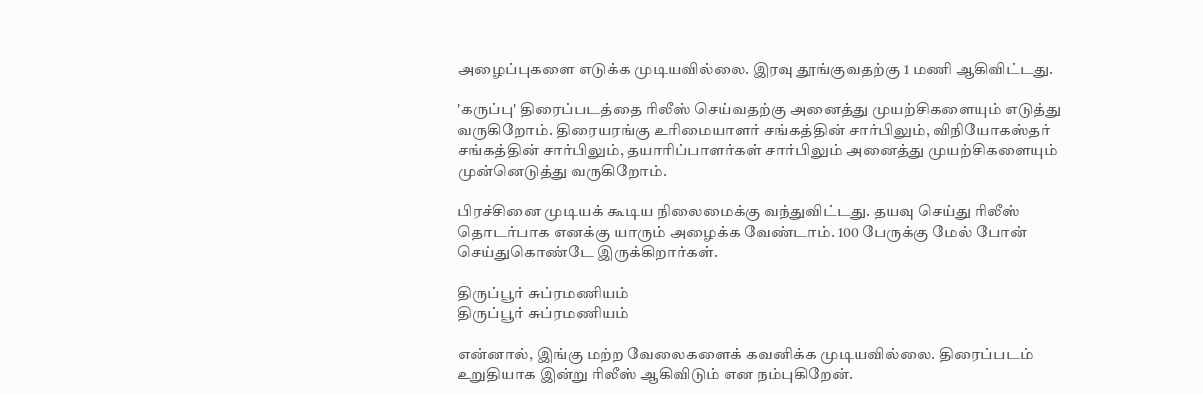அழைப்புகளை எடுக்க முடியவில்லை. இரவு தூங்குவதற்கு 1 மணி ஆகிவிட்டது.

'கருப்பு' திரைப்படத்தை ரிலீஸ் செய்வதற்கு அனைத்து முயற்சிகளையும் எடுத்து வருகிறோம். திரையரங்கு உரிமையாளர் சங்கத்தின் சார்பிலும், விநியோகஸ்தர் சங்கத்தின் சார்பிலும், தயாரிப்பாளர்கள் சார்பிலும் அனைத்து முயற்சிகளையும் முன்னெடுத்து வருகிறோம்.

பிரச்சினை முடியக் கூடிய நிலைமைக்கு வந்துவிட்டது. தயவு செய்து ரிலீஸ் தொடர்பாக எனக்கு யாரும் அழைக்க வேண்டாம். 100 பேருக்கு மேல் போன் செய்துகொண்டே இருக்கிறார்கள்.

திருப்பூர் சுப்ரமணியம்
திருப்பூர் சுப்ரமணியம்

என்னால், இங்கு மற்ற வேலைகளைக் கவனிக்க முடியவில்லை. திரைப்படம் உறுதியாக இன்று ரிலீஸ் ஆகிவிடும் என நம்புகிறேன்.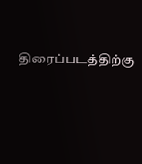திரைப்படத்திற்கு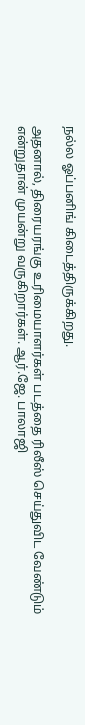நல்ல ஓப்பனிங் கிடைத்திருக்கிறது.

அதனால், திரையரங்கு உரிமையாளர்கள் படத்தை ரிலீஸ் செய்துவிட வேண்டும் என்றுதான் முயன்று வருகிறார்கள். ஆர்.ஜே. பாலாஜி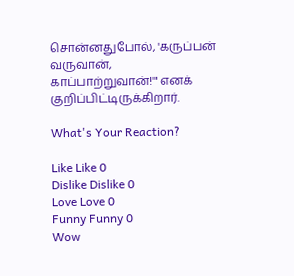சொன்னதுபோல், 'கருப்பன் வருவான், காப்பாற்றுவான்!'" எனக் குறிப்பிட்டிருக்கிறார்.

What's Your Reaction?

Like Like 0
Dislike Dislike 0
Love Love 0
Funny Funny 0
Wow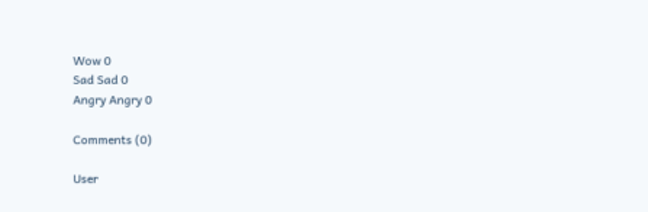Wow 0
Sad Sad 0
Angry Angry 0

Comments (0)

User